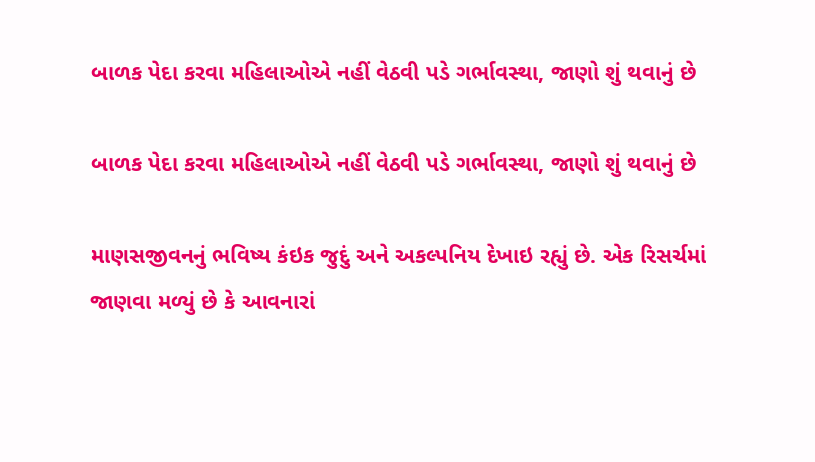બાળક પેદા કરવા મહિલાઓએ નહીં વેઠવી પડે ગર્ભાવસ્થા, જાણો શું થવાનું છે

બાળક પેદા કરવા મહિલાઓએ નહીં વેઠવી પડે ગર્ભાવસ્થા, જાણો શું થવાનું છે

માણસજીવનનું ભવિષ્ય કંઇક જુદું અને અકલ્પનિય દેખાઇ રહ્યું છે. એક રિસર્ચમાં જાણવા મળ્યું છે કે આવનારાં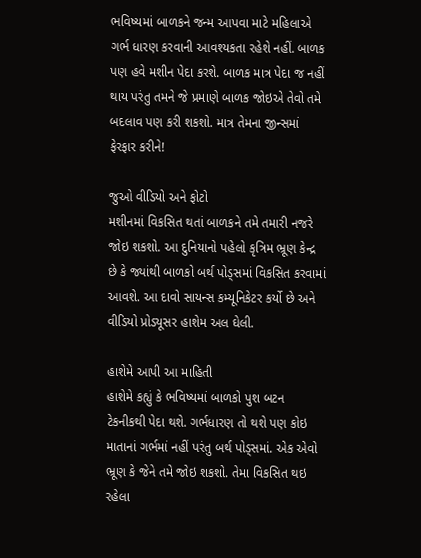ભવિષ્યમાં બાળકને જન્મ આપવા માટે મહિલાએ ગર્ભ ધારણ કરવાની આવશ્યકતા રહેશે નહીં. બાળક પણ હવે મશીન પેદા કરશે. બાળક માત્ર પેદા જ નહીં થાય પરંતુ તમને જે પ્રમાણે બાળક જોઇએ તેવો તમે બદલાવ પણ કરી શકશો. માત્ર તેમના જીન્સમાં ફેરફાર કરીને!

જુઓ વીડિયો અને ફોટો
મશીનમાં વિકસિત થતાં બાળકને તમે તમારી નજરે જોઇ શકશો. આ દુનિયાનો પહેલો કૃત્રિમ ભ્રૂણ કેન્દ્ર છે કે જ્યાંથી બાળકો બર્થ પોડ્સમાં વિકસિત કરવામાં આવશે. આ દાવો સાયન્સ કમ્યૂનિકેટર કર્યો છે અને વીડિયો પ્રોડ્યૂસર હાશેમ અલ ઘેલી.

હાશેમે આપી આ માહિતી
હાશેમે કહ્યું કે ભવિષ્યમાં બાળકો પુશ બટન ટેકનીકથી પેદા થશે. ગર્ભધારણ તો થશે પણ કોઇ માતાનાં ગર્ભમાં નહીં પરંતુ બર્થ પોડ્સમાં. એક એવો ભ્રૂણ કે જેને તમે જોઇ શકશો. તેમા વિકસિત થઇ રહેલા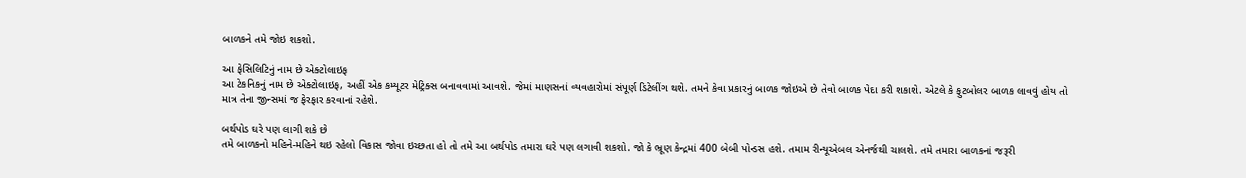બાળકને તમે જોઇ શકશો.

આ ફેસિલિટિનું નામ છે એક્ટોલાઇફ
આ ટેકનિકનું નામ છે એક્ટોલાઇફ, અહીં એક કમ્યૂટર મેટ્રિક્સ બનાવવામાં આવશે. જેમાં માણસનાં વ્યવહારોમાં સંપૂર્ણ ડિટેલીંગ થશે. તમને કેવા પ્રકારનું બાળક જોઇએ છે તેવો બાળક પેદા કરી શકાશે. એટલે કે ફુટબોલર બાળક લાવવું હોય તો માત્ર તેના જીન્સમાં જ ફેરફાર કરવાનાં રહેશે.

બર્થપોડ ઘરે પણ લાગી શકે છે
તમે બાળકનો મહિને-મહિને થઇ રહેલો વિકાસ જોવા ઇચ્છતા હો તો તમે આ બર્થપોડ તમારા ઘરે પણ લગાવી શકશો. જો કે ભ્રૂણ કેન્દ્રમાં 400 બેબી પોન્ડસ હશે. તમામ રીન્યૂએબલ એનર્જથી ચાલશે. તમે તમારા બાળકનાં જરૂરી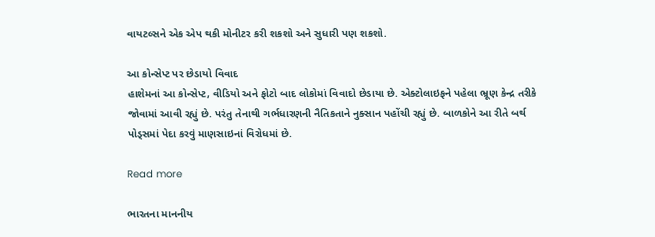વાયટલ્સને એક એપ થકી મોનીટર કરી શકશો અને સુધારી પણ શકશો.

આ કોન્સેપ્ટ પર છેડાયો વિવાદ
હાશેમનાં આ કોન્સેપ્ટ, વીડિયો અને ફોટો બાદ લોકોમાં વિવાદો છેડાયા છે. એક્ટોલાઇફને પહેલા ભ્રૂણ કેન્દ્ર તરીકે જોવામાં આવી રહ્યું છે. પરંતુ તેનાથી ગર્ભધારણની નૈતિકતાને નુક્સાન પહોંચી રહ્યું છે. બાળકોને આ રીતે બર્થ પોડ્સમાં પેદા કરવું માણસાઇનાં વિરોધમાં છે.

Read more

ભારતના માનનીય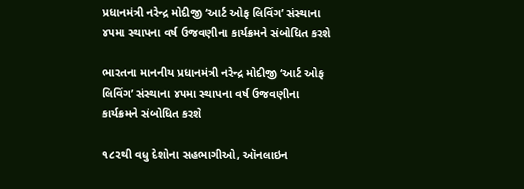પ્રધાનમંત્રી નરેન્દ્ર મોદીજી ‘આર્ટ ઓફ લિવિંગ’ સંસ્થાના ૪૫મા સ્થાપના વર્ષ ઉજવણીના કાર્યક્રમને સંબોધિત કરશે

ભારતના માનનીય પ્રધાનમંત્રી નરેન્દ્ર મોદીજી ‘આર્ટ ઓફ લિવિંગ’ સંસ્થાના ૪૫મા સ્થાપના વર્ષ ઉજવણીના કાર્યક્રમને સંબોધિત કરશે

૧૮૨થી વધુ દેશોના સહભાગીઓ, ઑનલાઇન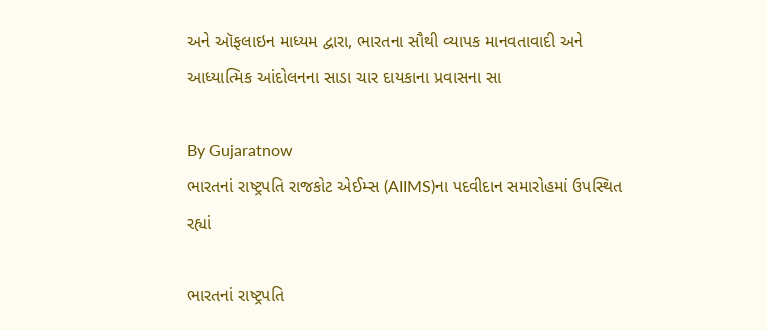અને ઑફલાઇન માધ્યમ દ્વારા, ભારતના સૌથી વ્યાપક માનવતાવાદી અને આધ્યાત્મિક આંદોલનના સાડા ચાર દાયકાના પ્રવાસના સા

By Gujaratnow
ભારતનાં રાષ્ટ્રપતિ રાજકોટ એઈમ્સ (AIIMS)ના પદવીદાન સમારોહમાં ઉપસ્થિત રહ્યાં

ભારતનાં રાષ્ટ્રપતિ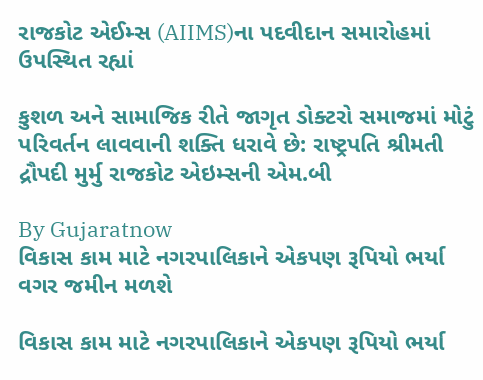રાજકોટ એઈમ્સ (AIIMS)ના પદવીદાન સમારોહમાં ઉપસ્થિત રહ્યાં

કુશળ અને સામાજિક રીતે જાગૃત ડોક્ટરો સમાજમાં મોટું પરિવર્તન લાવવાની શક્તિ ધરાવે છે: રાષ્ટ્રપતિ શ્રીમતી દ્રૌપદી મુર્મુ રાજકોટ એઇમ્સની એમ.બી

By Gujaratnow
વિકાસ કામ માટે નગરપાલિકાને એકપણ રૂપિયો ભર્યા વગર જમીન મળશે

વિકાસ કામ માટે નગરપાલિકાને એકપણ રૂપિયો ભર્યા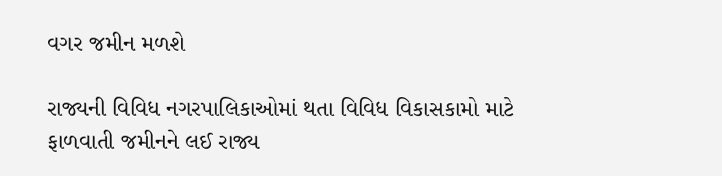વગર જમીન મળશે

રાજ્યની વિવિધ નગરપાલિકાઓમાં થતા વિવિધ વિકાસકામો માટે ફાળવાતી જમીનને લઈ રાજ્ય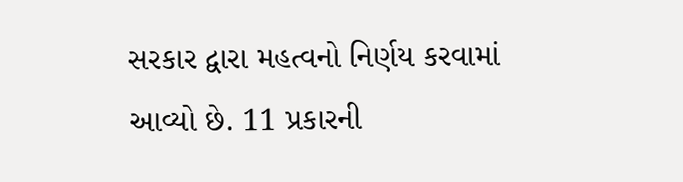સરકાર દ્વારા મહત્વનો નિર્ણય કરવામાં આવ્યો છે. 11 પ્રકારની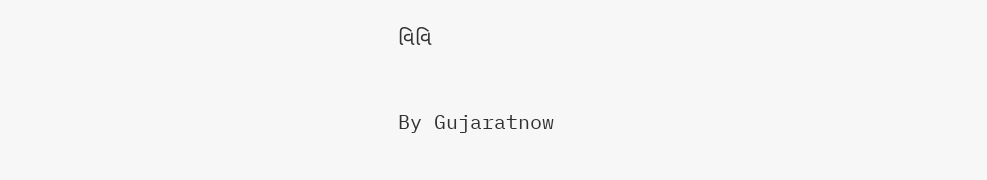વિવિ

By Gujaratnow